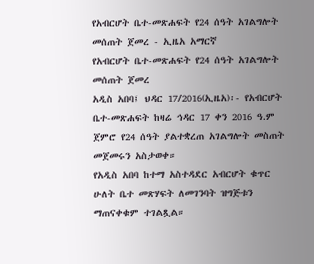የአብርሆት ቤተ-መጽሐፍት የ24 ሰዓት አገልግሎት መሰጠት ጀመረ - ኢዜአ አማርኛ
የአብርሆት ቤተ-መጽሐፍት የ24 ሰዓት አገልግሎት መሰጠት ጀመረ
አዲስ አበባ፤ ህዳር 17/2016(ኢዜአ)፡- የአብርሆት ቤተ-መጽሐፍት ከዛሬ ኅዳር 17 ቀን 2016 ዓ.ም ጀምሮ የ24 ሰዓት ያልተቋረጠ አገልግሎት መስጠት መጀመሩን አስታወቀ።
የአዲስ አበባ ከተማ አስተዳደር አብርሆት ቁጥር ሁለት ቤተ መጽሃፍት ለመገንባት ዝግጅቱን ማጠናቀቁም ተገልጿል።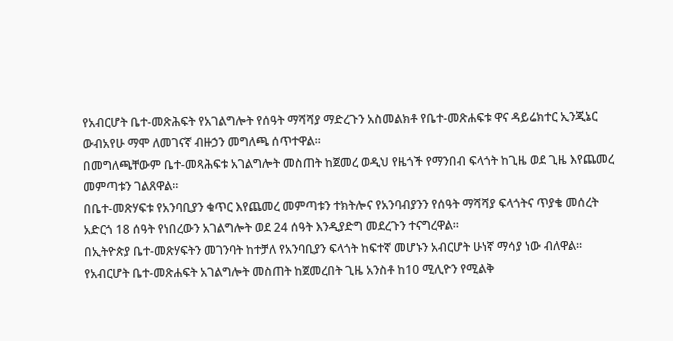የአብርሆት ቤተ-መጽሕፍት የአገልግሎት የሰዓት ማሻሻያ ማድረጉን አስመልክቶ የቤተ-መጽሐፍቱ ዋና ዳይሬክተር ኢንጂኔር ውብአየሁ ማሞ ለመገናኛ ብዙኃን መግለጫ ሰጥተዋል።
በመግለጫቸውም ቤተ-መጻሕፍቱ አገልግሎት መስጠት ከጀመረ ወዲህ የዜጎች የማንበብ ፍላጎት ከጊዜ ወደ ጊዜ እየጨመረ መምጣቱን ገልጸዋል።
በቤተ-መጽሃፍቱ የአንባቢያን ቁጥር እየጨመረ መምጣቱን ተክትሎና የአንባብያንን የሰዓት ማሻሻያ ፍላጎትና ጥያቄ መሰረት አድርጎ 18 ሰዓት የነበረውን አገልግሎት ወደ 24 ሰዓት እንዲያድግ መደረጉን ተናግረዋል።
በኢትዮጵያ ቤተ-መጽሃፍትን መገንባት ከተቻለ የአንባቢያን ፍላጎት ከፍተኛ መሆኑን አብርሆት ሁነኛ ማሳያ ነው ብለዋል።
የአብርሆት ቤተ-መጽሐፍት አገልግሎት መስጠት ከጀመረበት ጊዜ አንስቶ ከ10 ሚሊዮን የሚልቅ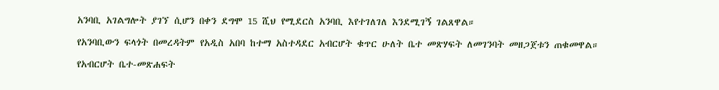አንባቢ አገልግሎት ያገኘ ሲሆን በቀን ደግሞ 15 ሺህ የሚደርስ አንባቢ እየተገለገለ እንደሚገኝ ገልጸዋል።
የአንባቢውን ፍላጎት በመረዳትም የአዲስ አበባ ከተማ አስተዳደር አብርሆት ቁጥር ሁለት ቤተ መጽሃፍት ለመገንባት መዘጋጀቱን ጠቁመዋል።
የአብርሆት ቤተ-መጽሐፍት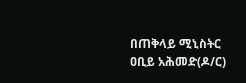በጠቅላይ ሚኒስትር ዐቢይ አሕመድ(ዶ/ር)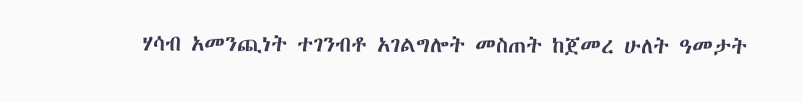ሃሳብ አመንጪነት ተገንብቶ አገልግሎት መስጠት ከጀመረ ሁለት ዓመታት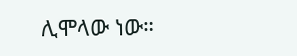ሊሞላው ነው።